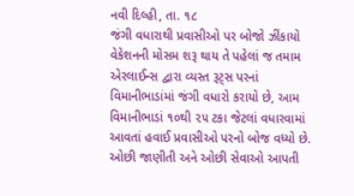નવી દિલ્હી, તા. ૧૮
જંગી વધારાથી પ્રવાસીઓ પર બોજો ઝીંકાયો
વેકેશનની મોસમ શરૂ થાય તે પહેલાં જ તમામ એરલાઈન્સ દ્વારા વ્યસ્ત રૂટ્સ પરનાં વિમાનીભાડાંમાં જંગી વધારો કરાયો છે, આમ વિમાનીભાડાં ૧૦થી ૨૫ ટકા જેટલાં વધારવામાં આવતાં હવાઈ પ્રવાસીઓ પરનો બોજ વધ્યો છે. ઓછી જાણીતી અને ઓછી સેવાઓ આપતી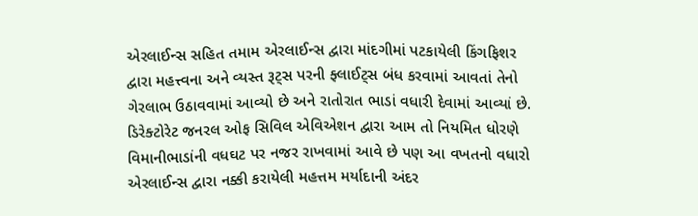એરલાઈન્સ સહિત તમામ એરલાઈન્સ દ્વારા માંદગીમાં પટકાયેલી કિંગફિશર દ્વારા મહત્ત્વના અને વ્યસ્ત રૂટ્સ પરની ફ્લાઈટ્સ બંધ કરવામાં આવતાં તેનો ગેરલાભ ઉઠાવવામાં આવ્યો છે અને રાતોરાત ભાડાં વધારી દેવામાં આવ્યાં છે.
ડિરેક્ટોરેટ જનરલ ઓફ સિવિલ એવિએશન દ્વારા આમ તો નિયમિત ધોરણે વિમાનીભાડાંની વધઘટ પર નજર રાખવામાં આવે છે પણ આ વખતનો વધારો એરલાઈન્સ દ્વારા નક્કી કરાયેલી મહત્તમ મર્યાદાની અંદર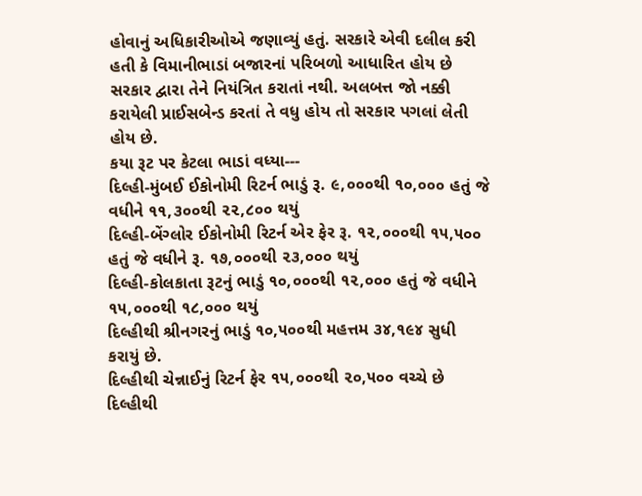હોવાનું અધિકારીઓએ જણાવ્યું હતું. સરકારે એવી દલીલ કરી હતી કે વિમાનીભાડાં બજારનાં પરિબળો આધારિત હોય છે સરકાર દ્વારા તેને નિયંત્રિત કરાતાં નથી. અલબત્ત જો નક્કી કરાયેલી પ્રાઈસબેન્ડ કરતાં તે વધુ હોય તો સરકાર પગલાં લેતી હોય છે.
કયા રૂટ પર કેટલા ભાડાં વધ્યા---
દિલ્હી-મુંબઈ ઈકોનોમી રિટર્ન ભાડું રૂ. ૯,૦૦૦થી ૧૦,૦૦૦ હતું જે વધીને ૧૧,૩૦૦થી ૨૨,૮૦૦ થયું
દિલ્હી-બેંગ્લોર ઈકોનોમી રિટર્ન એર ફેર રૂ. ૧૨,૦૦૦થી ૧૫,૫૦૦ હતું જે વધીને રૂ. ૧૭,૦૦૦થી ૨૩,૦૦૦ થયું
દિલ્હી-કોલકાતા રૂટનું ભાડું ૧૦,૦૦૦થી ૧૨,૦૦૦ હતું જે વધીને ૧૫,૦૦૦થી ૧૮,૦૦૦ થયું
દિલ્હીથી શ્રીનગરનું ભાડું ૧૦,૫૦૦થી મહત્તમ ૩૪,૧૯૪ સુધી કરાયું છે.
દિલ્હીથી ચેન્નાઈનું રિટર્ન ફેર ૧૫,૦૦૦થી ૨૦,૫૦૦ વચ્ચે છે
દિલ્હીથી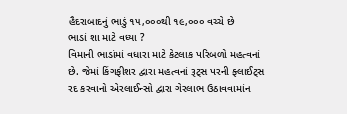હૈદરાબાદનું ભાડું ૧૫,૦૦૦થી ૧૯,૦૦૦ વચ્ચે છે
ભાડાં શા માટે વધ્યા ?
વિમાની ભાડાંમાં વધારા માટે કેટલાક પરિબળો મહત્વનાં છે. જેમાં કિંગફીશર દ્વારા મહત્વનાં રૂટ્સ પરની ફ્લાઈટ્સ રદ કરવાનો એરલાઈન્સો દ્વારા ગેરલાભ ઉઠાવવામાંન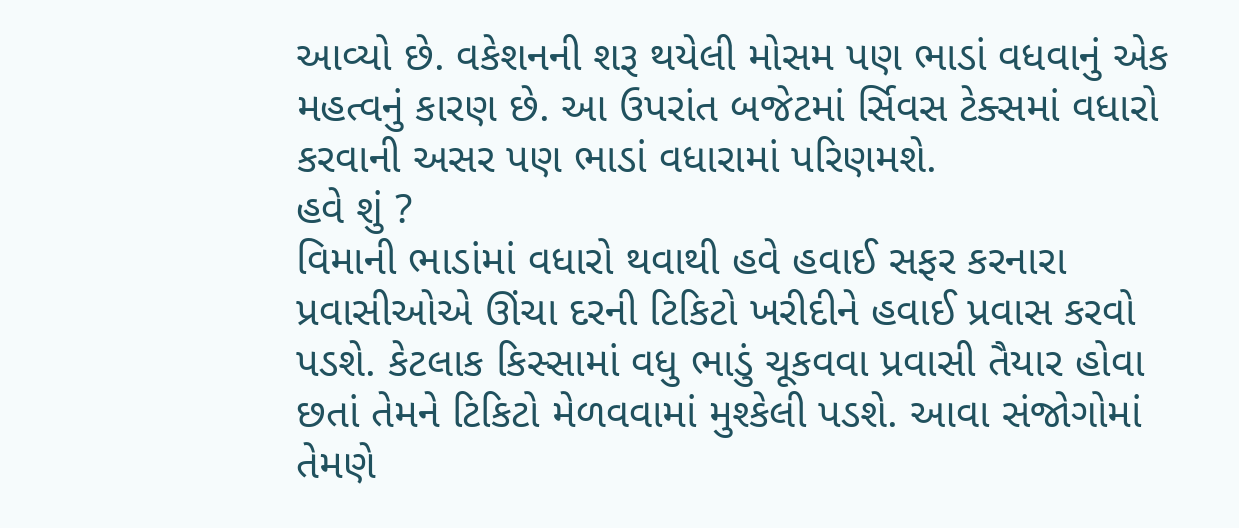આવ્યો છે. વકેશનની શરૂ થયેલી મોસમ પણ ભાડાં વધવાનું એક મહત્વનું કારણ છે. આ ઉપરાંત બજેટમાં ર્સિવસ ટેક્સમાં વધારો કરવાની અસર પણ ભાડાં વધારામાં પરિણમશે.
હવે શું ?
વિમાની ભાડાંમાં વધારો થવાથી હવે હવાઈ સફર કરનારા પ્રવાસીઓએ ઊંચા દરની ટિકિટો ખરીદીને હવાઈ પ્રવાસ કરવો પડશે. કેટલાક કિસ્સામાં વધુ ભાડું ચૂકવવા પ્રવાસી તૈયાર હોવા છતાં તેમને ટિકિટો મેળવવામાં મુશ્કેલી પડશે. આવા સંજોગોમાં તેમણે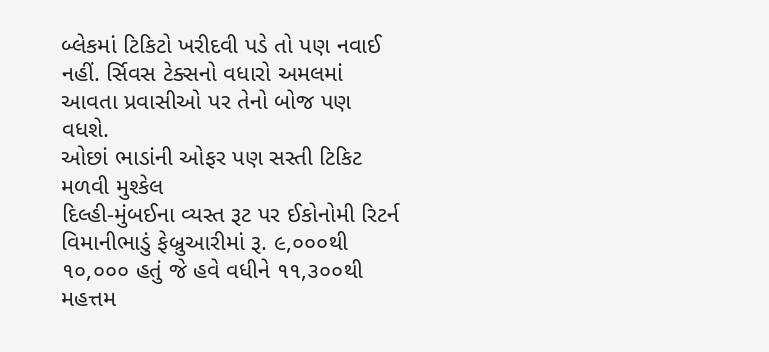બ્લેકમાં ટિકિટો ખરીદવી પડે તો પણ નવાઈ નહીં. ર્સિવસ ટેક્સનો વધારો અમલમાં આવતા પ્રવાસીઓ પર તેનો બોજ પણ વધશે.
ઓછાં ભાડાંની ઓફર પણ સસ્તી ટિકિટ મળવી મુશ્કેલ
દિલ્હી-મુંબઈના વ્યસ્ત રૂટ પર ઈકોનોમી રિટર્ન વિમાનીભાડું ફેબ્રુઆરીમાં રૂ. ૯,૦૦૦થી ૧૦,૦૦૦ હતું જે હવે વધીને ૧૧,૩૦૦થી મહત્તમ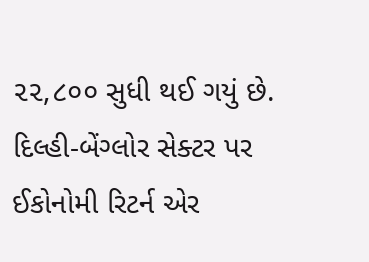૨૨,૮૦૦ સુધી થઈ ગયું છે. દિલ્હી-બેંગ્લોર સેક્ટર પર ઈકોનોમી રિટર્ન એર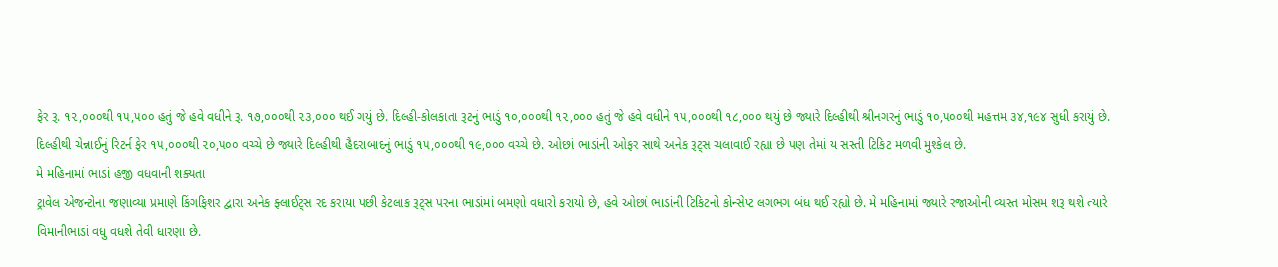ફેર રૂ. ૧૨,૦૦૦થી ૧૫,૫૦૦ હતું જે હવે વધીને રૂ. ૧૭,૦૦૦થી ૨૩,૦૦૦ થઈ ગયું છે. દિલ્હી-કોલકાતા રૂટનું ભાડું ૧૦,૦૦૦થી ૧૨,૦૦૦ હતું જે હવે વધીને ૧૫,૦૦૦થી ૧૮,૦૦૦ થયું છે જ્યારે દિલ્હીથી શ્રીનગરનું ભાડું ૧૦,૫૦૦થી મહત્તમ ૩૪,૧૯૪ સુધી કરાયું છે. દિલ્હીથી ચેન્નાઈનું રિટર્ન ફેર ૧૫,૦૦૦થી ૨૦,૫૦૦ વચ્ચે છે જ્યારે દિલ્હીથી હૈદરાબાદનું ભાડું ૧૫,૦૦૦થી ૧૯,૦૦૦ વચ્ચે છે. ઓછાં ભાડાંની ઓફર સાથે અનેક રૂટ્સ ચલાવાઈ રહ્યા છે પણ તેમાં ય સસ્તી ટિકિટ મળવી મુશ્કેલ છે.
મે મહિનામાં ભાડાં હજી વધવાની શક્યતા
ટ્રાવેલ એજન્ટોના જણાવ્યા પ્રમાણે કિંગફિશર દ્વારા અનેક ફ્લાઈટ્સ રદ કરાયા પછી કેટલાક રૂટ્સ પરના ભાડાંમાં બમણો વધારો કરાયો છે, હવે ઓછાં ભાડાંની ટિકિટનો કોન્સેપ્ટ લગભગ બંધ થઈ રહ્યો છે. મે મહિનામાં જ્યારે રજાઓની વ્યસ્ત મોસમ શરૂ થશે ત્યારે વિમાનીભાડાં વધુ વધશે તેવી ધારણા છે.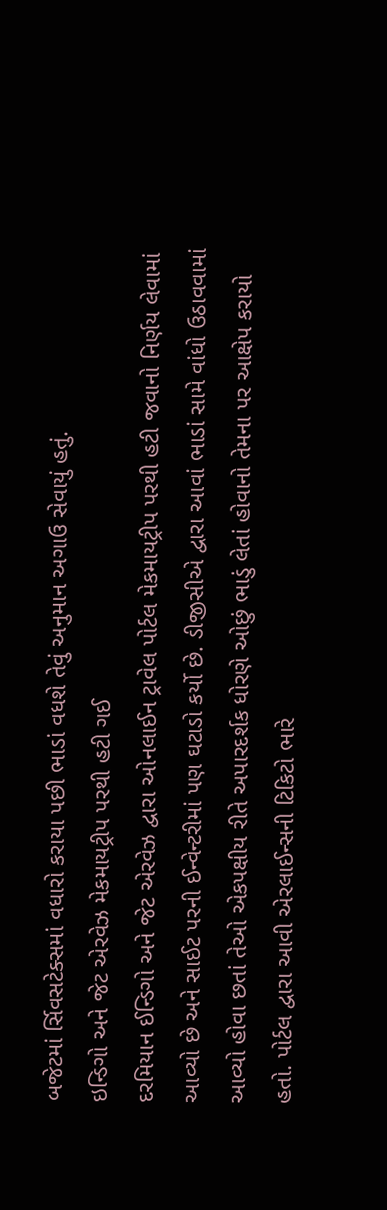બજેટમાં ર્સિવસટેક્સમાં વધારો કરાયા પછી ભાડાં વધશે તેવું અનુમાન અગાઉ સેવાયું હતું.
ઇન્ડિગો અને જેટ એરવેઝ મેકમાયટ્રીપ પરથી હટી ગઈ
દરમિયાન ઈન્ડિગો અને જેટ એરવેઝ દ્વારા ઓનલાઈન ટ્રાવેલ પોર્ટલ મેકમાયટ્રીપ પરથી હટી જવાનો નિર્ણય લેવામાં આવ્યો છે અને સાઈટ પરની ઈન્વેન્ટરીમાં પણ ઘટાડો કર્યો છે. ડીજીસીએ દ્વારા આવાં ભાડાં સામે વાંધો ઉઠાવવામાં આવ્યો હોવા છતાં તેઓ એકપક્ષીય રીતે અપારદર્શક ધોરણે ઓછું ભાડું લેતાં હોવાનો તેમના પર આક્ષેપ કરાયો હતો. પોર્ટલ દ્વારા આવી એરલાઈન્સની ટિકિટો ભારે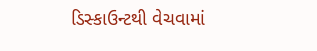ડિસ્કાઉન્ટથી વેચવામાં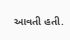આવતી હતી.